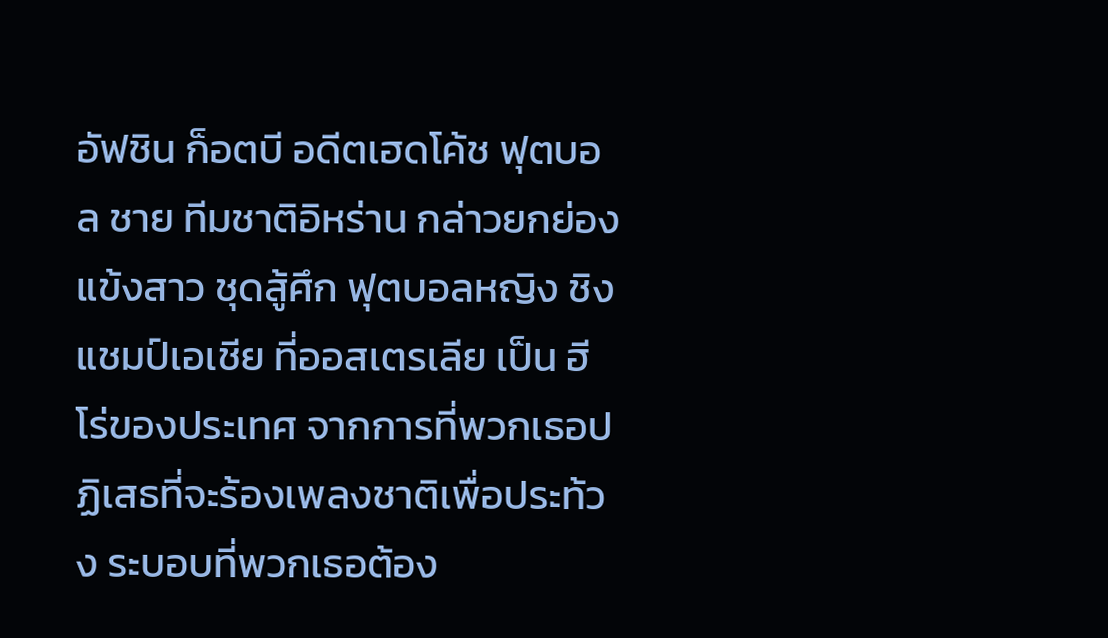อัฟชิน ก็อตบี อดีตเฮดโค้ช ฟุตบอล ชาย ทีมชาติอิหร่าน กล่าวยกย่อง แข้งสาว ชุดสู้ศึก ฟุตบอลหญิง ชิงแชมป์เอเชีย ที่ออสเตรเลีย เป็น ฮีโร่ของประเทศ จากการที่พวกเธอปฏิเสธที่จะร้องเพลงชาติเพื่อประท้วง ระบอบที่พวกเธอต้อง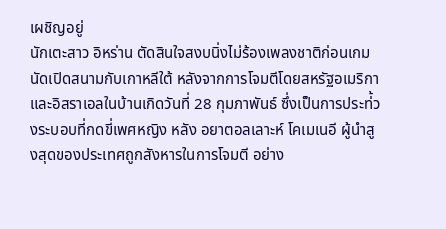เผชิญอยู่
นักเตะสาว อิหร่าน ตัดสินใจสงบนิ่งไม่ร้องเพลงชาติก่อนเกม นัดเปิดสนามกับเกาหลีใต้ หลังจากการโจมตีโดยสหรัฐอเมริกาและอิสราเอลในบ้านเกิดวันที่ 28 กุมภาพันธ์ ซึ่งเป็นการประท่้วงระบอบที่กดขี่เพศหญิง หลัง อยาตอลเลาะห์ โคเมเนอี ผู้นำสูงสุดของประเทศถูกสังหารในการโจมตี อย่าง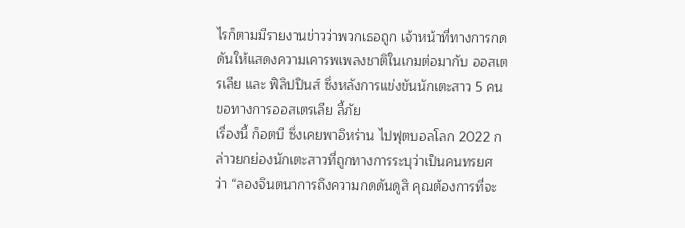ไรก็ตามมีรายงานข่าวว่าพวกเธอถูก เจ้าหน้าที่ทางการกดดันให้แสดงความเคารพเพลงชาติในเกมต่อมากับ ออสเตรเลีย และ ฟิลิปปินส์ ซึ่งหลังการแข่งขันนักเตะสาว 5 คนขอทางการออสเตรเลีย ลี้ภัย
เรื่องนี้ ก็อตบี ซึ่งเคยพาอิหร่าน ไปฟุตบอลโลก 2022 กล่าวยกย่องนักเตะสาวที่ถูกทางการระบุว่าเป็นคนทรยศ ว่า “ลองจินตนาการถึงความกดดันดูสิ คุณต้องการที่จะ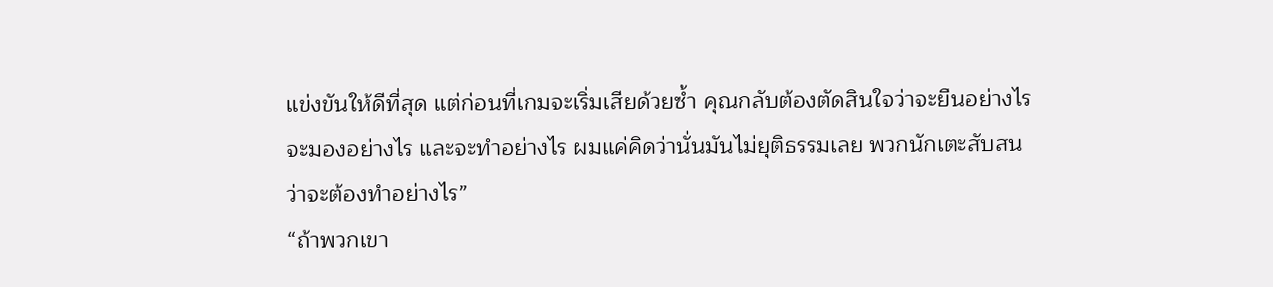แข่งขันให้ดีที่สุด แต่ก่อนที่เกมจะเริ่มเสียด้วยซ้ำ คุณกลับต้องตัดสินใจว่าจะยืนอย่างไร จะมองอย่างไร และจะทำอย่างไร ผมแค่คิดว่านั่นมันไม่ยุติธรรมเลย พวกนักเตะสับสนว่าจะต้องทำอย่างไร”
“ถ้าพวกเขา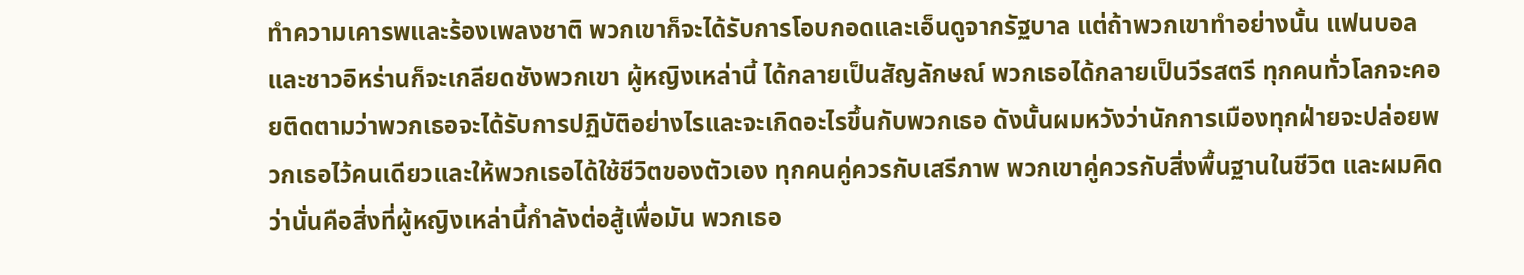ทำความเคารพและร้องเพลงชาติ พวกเขาก็จะได้รับการโอบกอดและเอ็นดูจากรัฐบาล แต่ถ้าพวกเขาทำอย่างนั้น แฟนบอลและชาวอิหร่านก็จะเกลียดชังพวกเขา ผู้หญิงเหล่านี้ ได้กลายเป็นสัญลักษณ์ พวกเธอได้กลายเป็นวีรสตรี ทุกคนทั่วโลกจะคอยติดตามว่าพวกเธอจะได้รับการปฏิบัติอย่างไรและจะเกิดอะไรขึ้นกับพวกเธอ ดังนั้นผมหวังว่านักการเมืองทุกฝ่ายจะปล่อยพวกเธอไว้คนเดียวและให้พวกเธอได้ใช้ชีวิตของตัวเอง ทุกคนคู่ควรกับเสรีภาพ พวกเขาคู่ควรกับสิ่งพื้นฐานในชีวิต และผมคิดว่านั่นคือสิ่งที่ผู้หญิงเหล่านี้กำลังต่อสู้เพื่อมัน พวกเธอ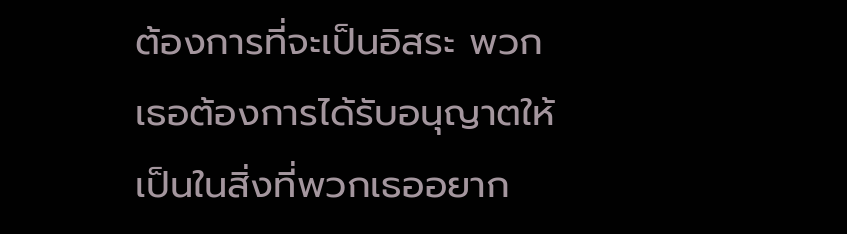ต้องการที่จะเป็นอิสระ พวกเธอต้องการได้รับอนุญาตให้เป็นในสิ่งที่พวกเธออยาก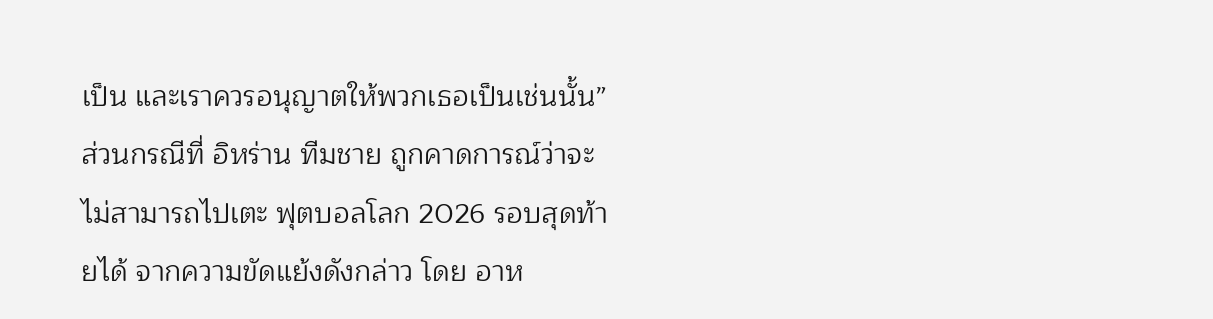เป็น และเราควรอนุญาตให้พวกเธอเป็นเช่นนั้น”
ส่วนกรณีที่ อิหร่าน ทีมชาย ถูกคาดการณ์ว่าจะไม่สามารถไปเตะ ฟุตบอลโลก 2026 รอบสุดท้ายได้ จากความขัดแย้งดังกล่าว โดย อาห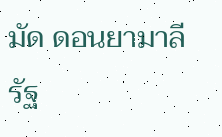มัด ดอนยามาลี รัฐ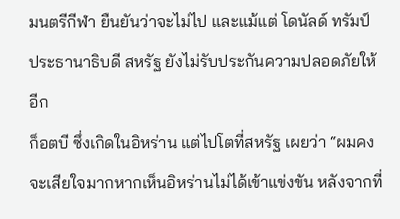มนตรีกีฬา ยืนยันว่าจะไม่ไป และแม้แต่ โดนัลด์ ทรัมป์ ประธานาธิบดี สหรัฐ ยังไม่รับประกันความปลอดภัยให้อีก
ก็อตบี ซึ่งเกิดในอิหร่าน แต่ไปโตที่สหรัฐ เผยว่า “ผมคงจะเสียใจมากหากเห็นอิหร่านไม่ได้เข้าแข่งขัน หลังจากที่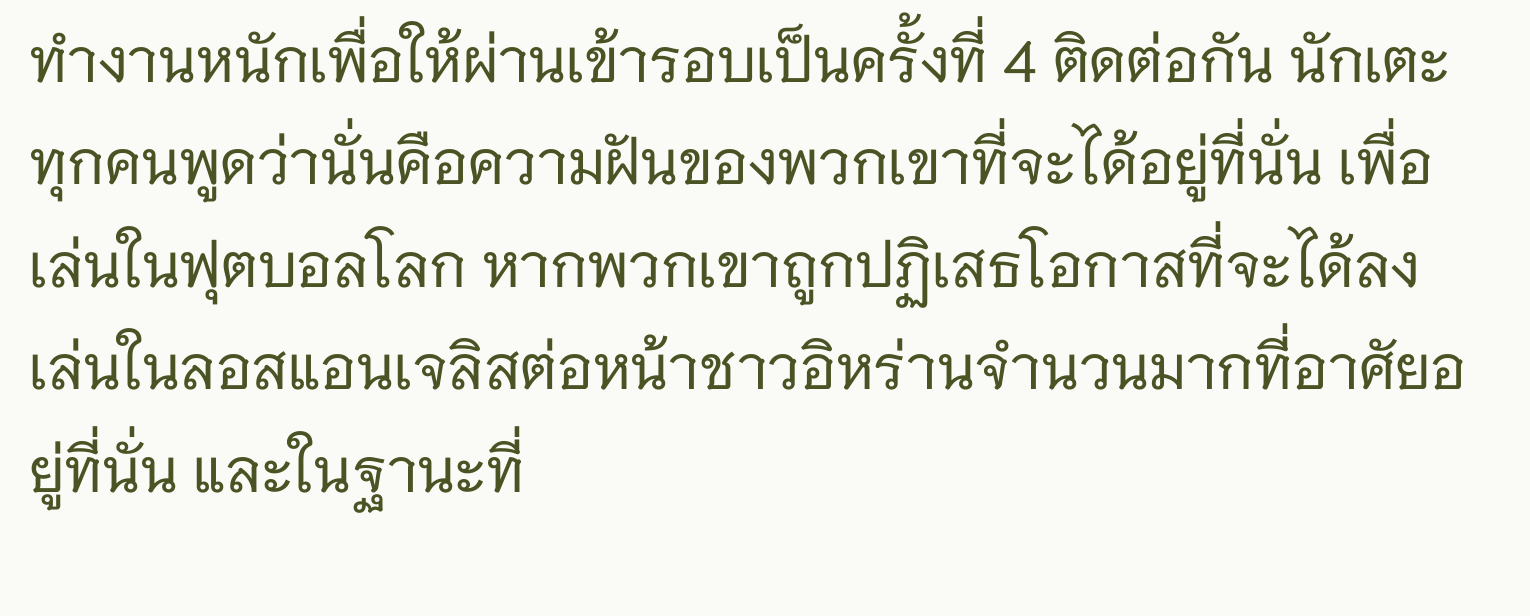ทำงานหนักเพื่อให้ผ่านเข้ารอบเป็นครั้งที่ 4 ติดต่อกัน นักเตะทุกคนพูดว่านั่นคือความฝันของพวกเขาที่จะได้อยู่ที่นั่น เพื่อเล่นในฟุตบอลโลก หากพวกเขาถูกปฏิเสธโอกาสที่จะได้ลงเล่นในลอสแอนเจลิสต่อหน้าชาวอิหร่านจำนวนมากที่อาศัยอยู่ที่นั่น และในฐานะที่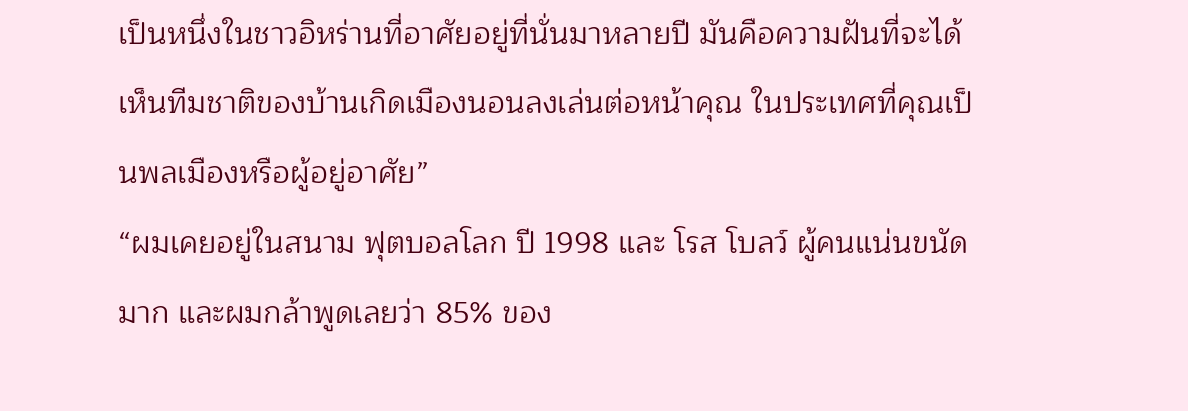เป็นหนึ่งในชาวอิหร่านที่อาศัยอยู่ที่นั่นมาหลายปี มันคือความฝันที่จะได้เห็นทีมชาติของบ้านเกิดเมืองนอนลงเล่นต่อหน้าคุณ ในประเทศที่คุณเป็นพลเมืองหรือผู้อยู่อาศัย”
“ผมเคยอยู่ในสนาม ฟุตบอลโลก ปี 1998 และ โรส โบลว์ ผู้คนแน่นขนัดมาก และผมกล้าพูดเลยว่า 85% ของ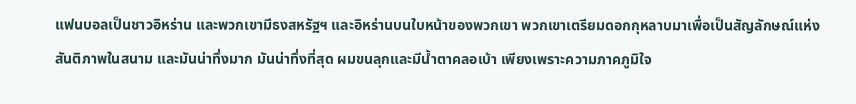แฟนบอลเป็นชาวอิหร่าน และพวกเขามีธงสหรัฐฯ และอิหร่านบนใบหน้าของพวกเขา พวกเขาเตรียมดอกกุหลาบมาเพื่อเป็นสัญลักษณ์แห่งสันติภาพในสนาม และมันน่าทึ่งมาก มันน่าทึ่งที่สุด ผมขนลุกและมีน้ำตาคลอเบ้า เพียงเพราะความภาคภูมิใจ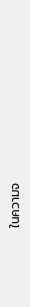ในความจ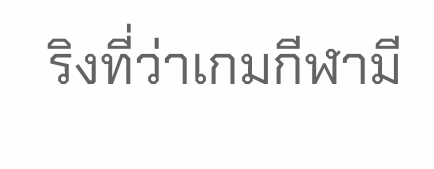ริงที่ว่าเกมกีฬามี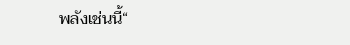พลังเช่นนี้“